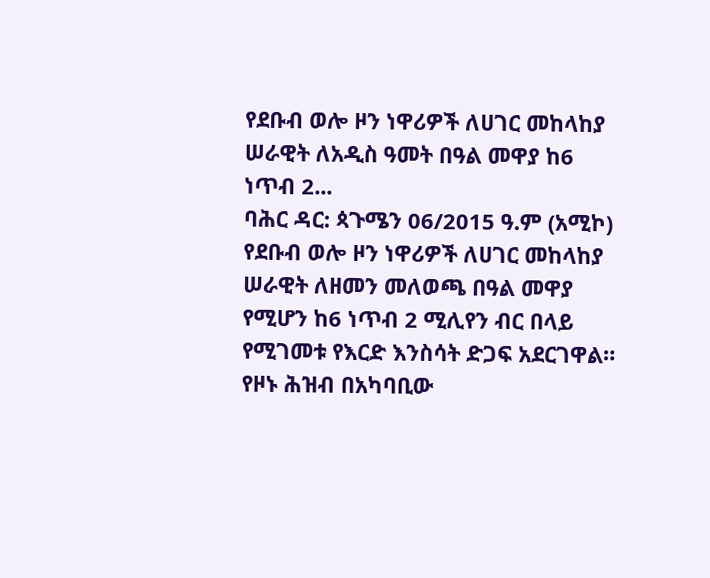የደቡብ ወሎ ዞን ነዋሪዎች ለሀገር መከላከያ ሠራዊት ለአዲስ ዓመት በዓል መዋያ ከ6 ነጥብ 2...
ባሕር ዳር: ጳጉሜን 06/2015 ዓ.ም (አሚኮ) የደቡብ ወሎ ዞን ነዋሪዎች ለሀገር መከላከያ ሠራዊት ለዘመን መለወጫ በዓል መዋያ የሚሆን ከ6 ነጥብ 2 ሚሊየን ብር በላይ የሚገመቱ የእርድ እንስሳት ድጋፍ አደርገዋል።
የዞኑ ሕዝብ በአካባቢው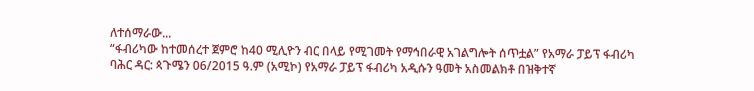ለተሰማራው...
“ፋብሪካው ከተመሰረተ ጀምሮ ከ40 ሚሊዮን ብር በላይ የሚገመት የማኅበራዊ አገልግሎት ሰጥቷል” የአማራ ፓይፕ ፋብሪካ
ባሕር ዳር: ጳጉሜን 06/2015 ዓ.ም (አሚኮ) የአማራ ፓይፕ ፋብሪካ አዲሱን ዓመት አስመልክቶ በዝቅተኛ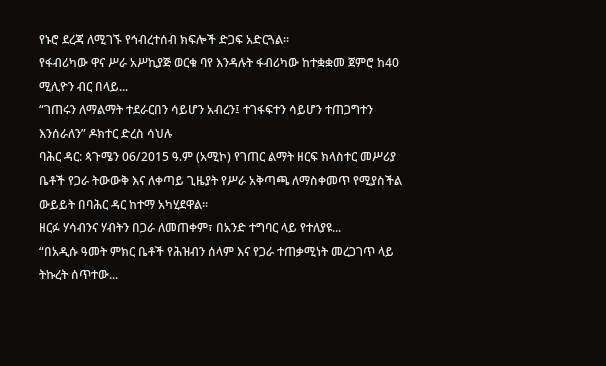የኑሮ ደረጃ ለሚገኙ የኅብረተሰብ ክፍሎች ድጋፍ አድርጓል፡፡
የፋብሪካው ዋና ሥራ አሥኪያጅ ወርቁ ባየ እንዳሉት ፋብሪካው ከተቋቋመ ጀምሮ ከ40 ሚሊዮን ብር በላይ...
“ገጠሩን ለማልማት ተደራርበን ሳይሆን አብረን፤ ተገፋፍተን ሳይሆን ተጠጋግተን እንሰራለን” ዶክተር ድረስ ሳህሉ
ባሕር ዳር: ጳጉሜን 06/2015 ዓ.ም (አሚኮ) የገጠር ልማት ዘርፍ ክላስተር መሥሪያ ቤቶች የጋራ ትውውቅ እና ለቀጣይ ጊዜያት የሥራ አቅጣጫ ለማስቀመጥ የሚያስችል ውይይት በባሕር ዳር ከተማ አካሂደዋል፡፡
ዘርፉ ሃሳብንና ሃብትን በጋራ ለመጠቀም፣ በአንድ ተግባር ላይ የተለያዩ...
“በአዲሱ ዓመት ምክር ቤቶች የሕዝብን ሰላም እና የጋራ ተጠቃሚነት መረጋገጥ ላይ ትኩረት ሰጥተው...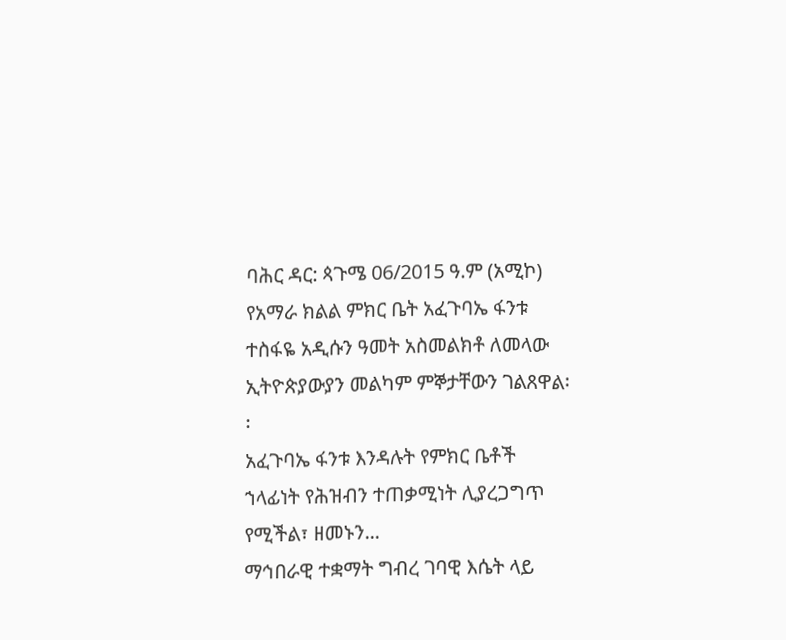ባሕር ዳር: ጳጉሜ 06/2015 ዓ.ም (አሚኮ) የአማራ ክልል ምክር ቤት አፈጉባኤ ፋንቱ ተስፋዬ አዲሱን ዓመት አስመልክቶ ለመላው ኢትዮጵያውያን መልካም ምኞታቸውን ገልጸዋል፡፡
አፈጉባኤ ፋንቱ እንዳሉት የምክር ቤቶች ኀላፊነት የሕዝብን ተጠቃሚነት ሊያረጋግጥ የሚችል፣ ዘመኑን...
ማኅበራዊ ተቋማት ግብረ ገባዊ እሴት ላይ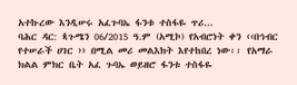አተኩረው እንዲሠሩ አፈጉባኤ ፋንቱ ተስፋዬ ጥሪ...
ባሕር ዳር: ጳጉሜን 06/2015 ዓ.ም (አሚኮ) የአብሮነት ቀን ‹‹በኅብር የተሠራች ሀገር ›› በሚል መሪ መልእክት እየተከበረ ነው፡፡ የአማራ ክልል ምክር ቤት አፈ ጉባኤ ወይዘሮ ፋንቱ ተስፋዬ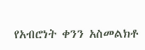የአብሮነት ቀንን አስመልክቶ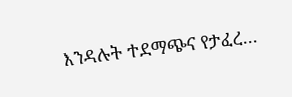እንዳሉት ተደማጭና የታፈረ...